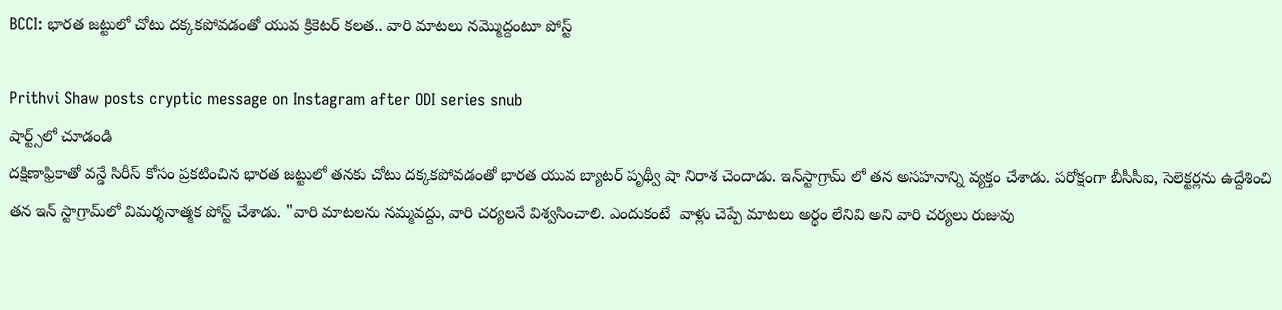BCCI: భార‌త జ‌ట్టులో చోటు ద‌క్క‌క‌పోవ‌డంతో యువ‌ క్రికెట‌ర్ క‌ల‌త‌.. వారి మాట‌లు న‌మ్మొద్దంటూ పోస్ట్‌

Prithvi Shaw posts cryptic message on Instagram after ODI series snub
షార్ట్స్‌లో చూడండి
దక్షిణాఫ్రికాతో వన్డే సిరీస్ కోసం ప్ర‌క‌టించిన భార‌త జ‌ట్టులో త‌న‌కు చోటు ద‌క్క‌క‌పోవ‌డంతో భార‌త యువ బ్యాట‌ర్ పృథ్వీ షా నిరాశ చెందాడు. ఇన్‌స్టాగ్రామ్ లో త‌న అస‌హ‌నాన్ని వ్య‌క్తం చేశాడు. ప‌రోక్షంగా బీసీసీఐ, సెలెక్ట‌ర్ల‌ను ఉద్దేశించి త‌న ఇన్ స్టాగ్రామ్‌లో విమ‌ర్శ‌నాత్మ‌క పోస్ట్ చేశాడు. "వారి మాటలను నమ్మవద్దు, వారి చర్యల‌నే విశ్వ‌సించాలి. ఎందుకంటే  వాళ్లు చెప్పే మాట‌లు అర్థం లేనివి అని వారి చర్యలు రుజువు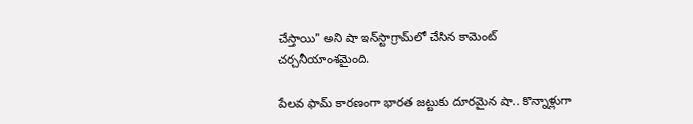చేస్తాయి" అని షా ఇన్‌స్టాగ్రామ్‌లో చేసిన కామెంట్‌ చ‌ర్చ‌నీయాంశ‌మైంది.

పేల‌వ ఫామ్ కార‌ణంగా భార‌త జ‌ట్టుకు దూర‌మైన షా.. కొన్నాళ్లుగా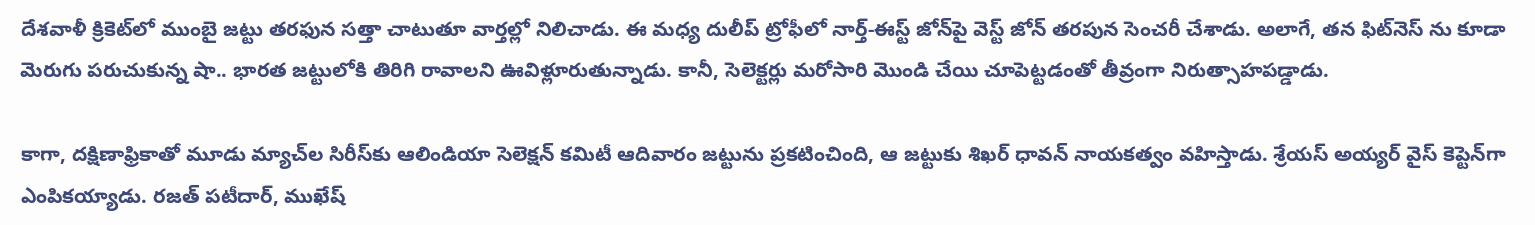దేశ‌వాళీ క్రికెట్‌లో ముంబై జ‌ట్టు త‌ర‌ఫున స‌త్తా చాటుతూ వార్త‌ల్లో నిలిచాడు. ఈ మ‌ధ్య దులీప్ ట్రోఫీలో నార్త్-ఈస్ట్ జోన్‌పై వెస్ట్ జోన్ తరపున సెంచరీ చేశాడు. అలాగే, త‌న ఫిట్‌నెస్ ను కూడా మెరుగు ప‌రుచుకున్న షా.. భార‌త జ‌ట్టులోకి తిరిగి రావాల‌ని ఊవిళ్లూరుతున్నాడు. కానీ, సెలెక్ట‌ర్లు మ‌రోసారి మొండి చేయి చూపెట్ట‌డంతో తీవ్రంగా నిరుత్సాహ‌ప‌డ్డాడు.

కాగా, ద‌క్షిణాఫ్రికాతో మూడు మ్యాచ్‌ల సిరీస్‌కు ఆలిండియా సెలెక్ష‌న్ క‌మిటీ ఆదివారం జట్టును ప్రకటించింది, ఆ జ‌ట్టుకు శిఖర్ ధావన్ నాయకత్వం వహిస్తాడు. శ్రేయస్ అయ్యర్ వైస్ కెప్టెన్‌గా ఎంపిక‌య్యాడు. రజత్ పటీదార్, ముఖేష్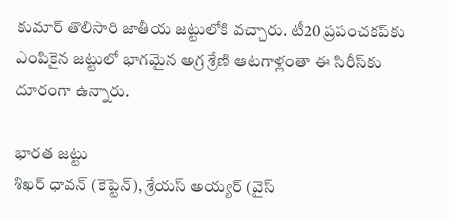కుమార్ తొలిసారి జాతీయ జ‌ట్టులోకి వ‌చ్చారు. టీ20 ప్రపంచకప్‌కు ఎంపికైన జట్టులో భాగమైన అగ్ర శ్రేణి ఆట‌గాళ్లంతా ఈ సిరీస్‌కు దూరంగా ఉన్నారు.

భార‌త జ‌ట్టు
శిఖర్ ధావన్ (కెప్టెన్‌), శ్రేయస్ అయ్యర్ (వైస్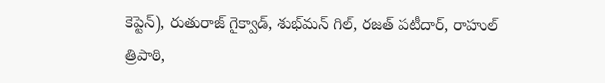కెప్టెన్‌), రుతురాజ్ గైక్వాడ్, శుభ్‌మన్ గిల్, రజత్ పటీదార్, రాహుల్ త్రిపాఠి,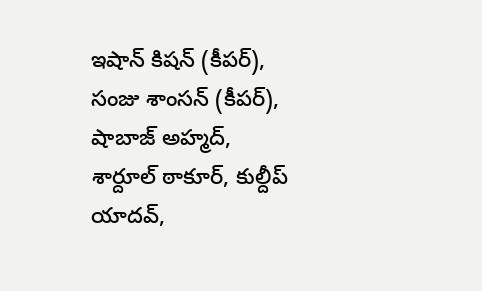ఇషాన్ కిషన్ (కీప‌ర్‌), సంజు శాంసన్ (కీప‌ర్‌), షాబాజ్ అహ్మద్, శార్దూల్ ఠాకూర్, కుల్దీప్ యాదవ్,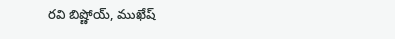రవి బిష్ణోయ్, ముఖేష్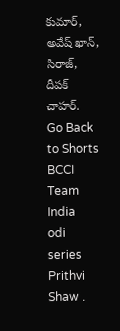కుమార్, అవేష్ ఖాన్, సిరాజ్, దీపక్ చాహర్.
Go Back to Shorts
BCCI
Team India
odi series
Prithvi Shaw .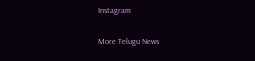Instagram

More Telugu News